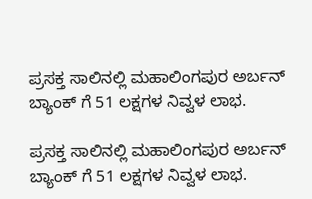ಪ್ರಸಕ್ತ ಸಾಲಿನಲ್ಲಿ ಮಹಾಲಿಂಗಪುರ ಅರ್ಬನ್ ಬ್ಯಾಂಕ್ ಗೆ 51 ಲಕ್ಷಗಳ ನಿವ್ವಳ ಲಾಭ.

ಪ್ರಸಕ್ತ ಸಾಲಿನಲ್ಲಿ ಮಹಾಲಿಂಗಪುರ ಅರ್ಬನ್ ಬ್ಯಾಂಕ್ ಗೆ 51 ಲಕ್ಷಗಳ ನಿವ್ವಳ ಲಾಭ.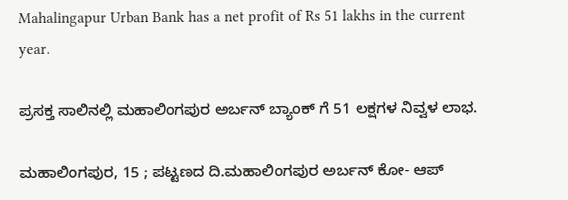Mahalingapur Urban Bank has a net profit of Rs 51 lakhs in the current year.

ಪ್ರಸಕ್ತ ಸಾಲಿನಲ್ಲಿ ಮಹಾಲಿಂಗಪುರ ಅರ್ಬನ್ ಬ್ಯಾಂಕ್ ಗೆ 51 ಲಕ್ಷಗಳ ನಿವ್ವಳ ಲಾಭ.

ಮಹಾಲಿಂಗಪುರ, 15 ; ಪಟ್ಟಣದ ದಿ.ಮಹಾಲಿಂಗಪುರ ಅರ್ಬನ್ ಕೋ- ಆಪ್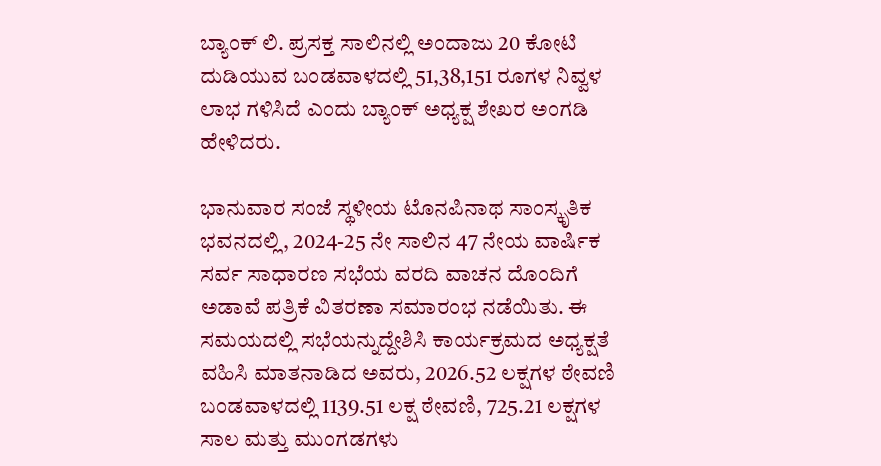ಬ್ಯಾಂಕ್ ಲಿ. ಪ್ರಸಕ್ತ ಸಾಲಿನಲ್ಲಿ ಅಂದಾಜು 20 ಕೋಟಿ ದುಡಿಯುವ ಬಂಡವಾಳದಲ್ಲಿ 51,38,151 ರೂಗಳ ನಿವ್ವಳ ಲಾಭ ಗಳಿಸಿದೆ ಎಂದು ಬ್ಯಾಂಕ್ ಅಧ್ಯಕ್ಷ ಶೇಖರ ಅಂಗಡಿ ಹೇಳಿದರು.

ಭಾನುವಾರ ಸಂಜೆ ಸ್ಥಳೀಯ ಟೊನಪಿನಾಥ ಸಾಂಸ್ಕೃತಿಕ ಭವನದಲ್ಲಿ, 2024-25 ನೇ ಸಾಲಿನ 47 ನೇಯ ವಾರ್ಷಿಕ ಸರ್ವ ಸಾಧಾರಣ ಸಭೆಯ ವರದಿ ವಾಚನ ದೊಂದಿಗೆ ಅಡಾವೆ ಪತ್ರಿಕೆ ವಿತರಣಾ ಸಮಾರಂಭ ನಡೆಯಿತು. ಈ ಸಮಯದಲ್ಲಿ ಸಭೆಯನ್ನುದ್ದೇಶಿಸಿ ಕಾರ್ಯಕ್ರಮದ ಅಧ್ಯಕ್ಷತೆ ವಹಿಸಿ ಮಾತನಾಡಿದ ಅವರು, 2026.52 ಲಕ್ಷಗಳ ಠೇವಣಿ ಬಂಡವಾಳದಲ್ಲಿ 1139.51 ಲಕ್ಷ ಠೇವಣಿ, 725.21 ಲಕ್ಷಗಳ ಸಾಲ ಮತ್ತು ಮುಂಗಡಗಳು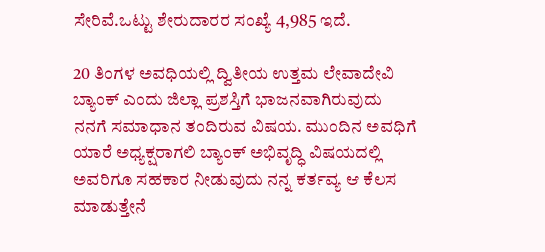ಸೇರಿವೆ.ಒಟ್ಟು ಶೇರುದಾರರ ಸಂಖ್ಯೆ 4,985 ಇದೆ.

20 ತಿಂಗಳ ಅವಧಿಯಲ್ಲಿ ದ್ವಿತೀಯ ಉತ್ತಮ ಲೇವಾದೇವಿ ಬ್ಯಾಂಕ್ ಎಂದು ಜಿಲ್ಲಾ ಪ್ರಶಸ್ತಿಗೆ ಭಾಜನವಾಗಿರುವುದು ನನಗೆ ಸಮಾಧಾನ ತಂದಿರುವ ವಿಷಯ. ಮುಂದಿನ ಅವಧಿಗೆ ಯಾರೆ ಅಧ್ಯಕ್ಷರಾಗಲಿ ಬ್ಯಾಂಕ್ ಅಭಿವೃದ್ಧಿ ವಿಷಯದಲ್ಲಿ ಅವರಿಗೂ ಸಹಕಾರ ನೀಡುವುದು ನನ್ನ ಕರ್ತವ್ಯ ಆ ಕೆಲಸ ಮಾಡುತ್ತೇನೆ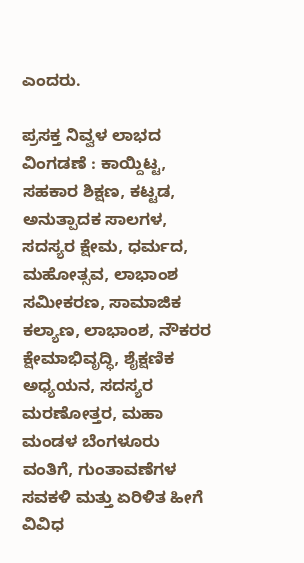ಎಂದರು.

ಪ್ರಸಕ್ತ ನಿವ್ವಳ ಲಾಭದ ವಿಂಗಡಣೆ : ಕಾಯ್ದಿಟ್ಟ, ಸಹಕಾರ ಶಿಕ್ಷಣ, ಕಟ್ಟಡ, ಅನುತ್ಪಾದಕ ಸಾಲಗಳ, ಸದಸ್ಯರ ಕ್ಷೇಮ, ಧರ್ಮದ, ಮಹೋತ್ಸವ, ಲಾಭಾಂಶ ಸಮೀಕರಣ, ಸಾಮಾಜಿಕ ಕಲ್ಯಾಣ, ಲಾಭಾಂಶ, ನೌಕರರ ಕ್ಷೇಮಾಭಿವೃದ್ಧಿ, ಶೈಕ್ಷಣಿಕ ಅಧ್ಯಯನ, ಸದಸ್ಯರ ಮರಣೋತ್ತರ, ಮಹಾ ಮಂಡಳ ಬೆಂಗಳೂರು ವಂತಿಗೆ, ಗುಂತಾವಣೆಗಳ ಸವಕಳಿ ಮತ್ತು ಏರಿಳಿತ ಹೀಗೆ ವಿವಿಧ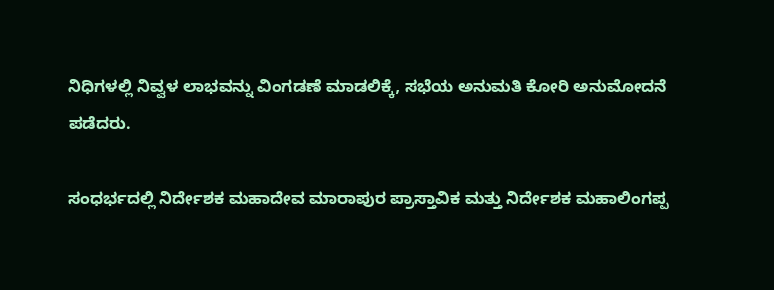ನಿಧಿಗಳಲ್ಲಿ ನಿವ್ವಳ ಲಾಭವನ್ನು ವಿಂಗಡಣೆ ಮಾಡಲಿಕ್ಕೆ, ಸಭೆಯ ಅನುಮತಿ ಕೋರಿ ಅನುಮೋದನೆ ಪಡೆದರು.

ಸಂಧರ್ಭದಲ್ಲಿ ನಿರ್ದೇಶಕ ಮಹಾದೇವ ಮಾರಾಪುರ ಪ್ರಾಸ್ತಾವಿಕ ಮತ್ತು ನಿರ್ದೇಶಕ ಮಹಾಲಿಂಗಪ್ಪ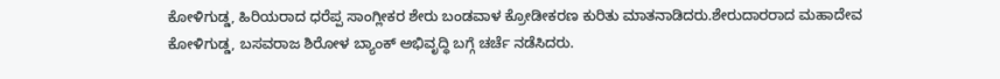ಕೋಳಿಗುಡ್ಡ, ಹಿರಿಯರಾದ ಧರೆಪ್ಪ ಸಾಂಗ್ಲೀಕರ ಶೇರು ಬಂಡವಾಳ ಕ್ರೋಡೀಕರಣ ಕುರಿತು ಮಾತನಾಡಿದರು.ಶೇರುದಾರರಾದ ಮಹಾದೇವ ಕೋಳಿಗುಡ್ಡ, ಬಸವರಾಜ ಶಿರೋಳ ಬ್ಯಾಂಕ್ ಅಭಿವೃದ್ಧಿ ಬಗ್ಗೆ ಚರ್ಚೆ ನಡೆಸಿದರು.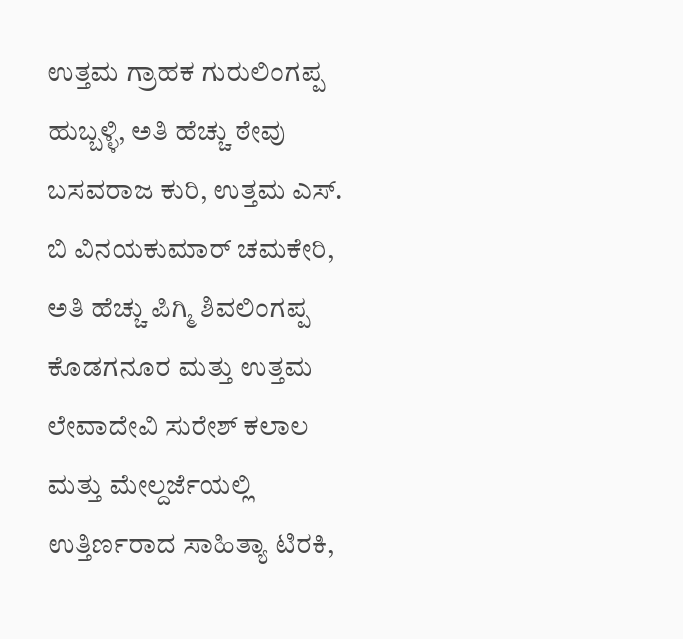ಉತ್ತಮ ಗ್ರಾಹಕ ಗುರುಲಿಂಗಪ್ಪ ಹುಬ್ಬಳ್ಳಿ, ಅತಿ ಹೆಚ್ಚು ಠೇವು ಬಸವರಾಜ ಕುರಿ, ಉತ್ತಮ ಎಸ್‌. ಬಿ ವಿನಯಕುಮಾರ್ ಚಮಕೇರಿ, ಅತಿ ಹೆಚ್ಚು ಪಿಗ್ಮಿ ಶಿವಲಿಂಗಪ್ಪ ಕೊಡಗನೂರ ಮತ್ತು ಉತ್ತಮ ಲೇವಾದೇವಿ ಸುರೇಶ್ ಕಲಾಲ ಮತ್ತು ಮೇಲ್ದರ್ಜೆಯಲ್ಲಿ ಉತ್ತಿರ್ಣರಾದ ಸಾಹಿತ್ಯಾ ಟಿರಕಿ,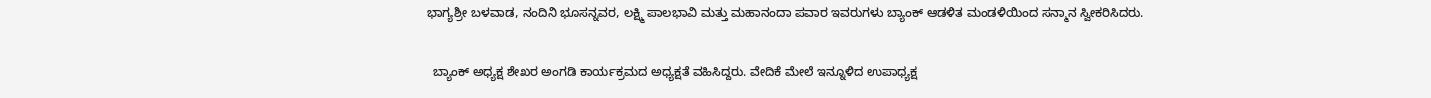ಭಾಗ್ಯಶ್ರೀ ಬಳವಾಡ, ನಂದಿನಿ ಭೂಸನ್ನವರ, ಲಕ್ಷ್ಮಿ ಪಾಲಭಾವಿ ಮತ್ತು ಮಹಾನಂದಾ ಪವಾರ ಇವರುಗಳು ಬ್ಯಾಂಕ್ ಆಡಳಿತ ಮಂಡಳಿಯಿಂದ ಸನ್ಮಾನ ಸ್ವೀಕರಿಸಿದರು.

  ಬ್ಯಾಂಕ್ ಅಧ್ಯಕ್ಷ ಶೇಖರ ಅಂಗಡಿ ಕಾರ್ಯಕ್ರಮದ ಅಧ್ಯಕ್ಷತೆ ವಹಿಸಿದ್ದರು. ವೇದಿಕೆ ಮೇಲೆ ಇನ್ನೂಳಿದ ಉಪಾಧ್ಯಕ್ಷ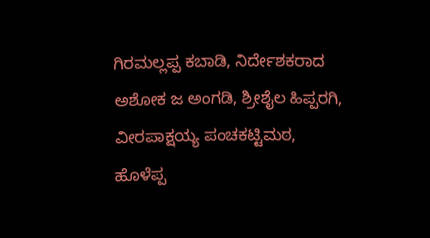ಗಿರಮಲ್ಲಪ್ಪ ಕಬಾಡಿ, ನಿರ್ದೇಶಕರಾದ ಅಶೋಕ ಜ ಅಂಗಡಿ, ಶ್ರೀಶೈಲ ಹಿಪ್ಪರಗಿ, ವೀರಪಾಕ್ಷಯ್ಯ ಪಂಚಕಟ್ಟಿಮಠ, ಹೊಳೆಪ್ಪ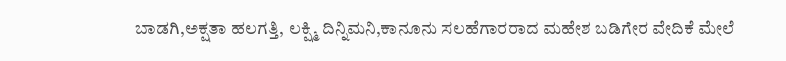ಬಾಡಗಿ,ಅಕ್ಷತಾ ಹಲಗತ್ತಿ, ಲಕ್ಷ್ಮಿ ದಿನ್ನಿಮನಿ,ಕಾನೂನು ಸಲಹೆಗಾರರಾದ ಮಹೇಶ ಬಡಿಗೇರ ವೇದಿಕೆ ಮೇಲೆ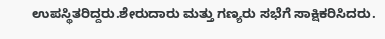ಉಪಸ್ಥಿತರಿದ್ದರು.ಶೇರುದಾರು ಮತ್ತು ಗಣ್ಯರು ಸಭೆಗೆ ಸಾಕ್ಷಿಕರಿಸಿದರು.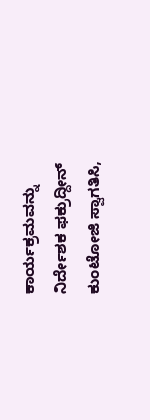ಕಾರ್ಯಕ್ರಮವನ್ನು ನಿರ್ದೇಶಕ ಫಕ್ರುದ್ದೀನ್ ಕುಂಟೋಜಿ ಸ್ವಾಗತಿಸಿ,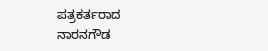ಪತ್ರಕರ್ತರಾದ ನಾರನಗೌಡ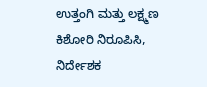ಉತ್ತಂಗಿ ಮತ್ತು ಲಕ್ಷ್ಮಣ ಕಿಶೋರಿ ನಿರೂಪಿಸಿ, ನಿರ್ದೇಶಕ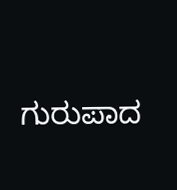ಗುರುಪಾದ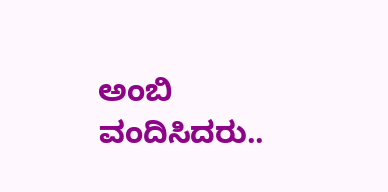ಅಂಬಿ ವಂದಿಸಿದರು..